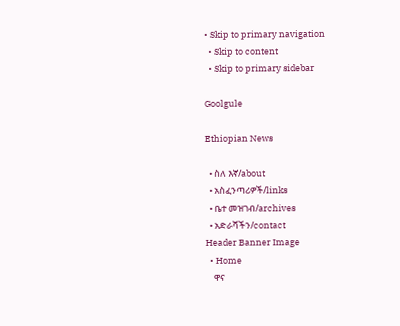• Skip to primary navigation
  • Skip to content
  • Skip to primary sidebar

Goolgule

Ethiopian News

  • ስለ እኛ/about
  • አስፈንጣሪዎች/links
  • ቤተ መዝገብ/archives
  • አድራሻችን/contact
Header Banner Image
  • Home
    ዋና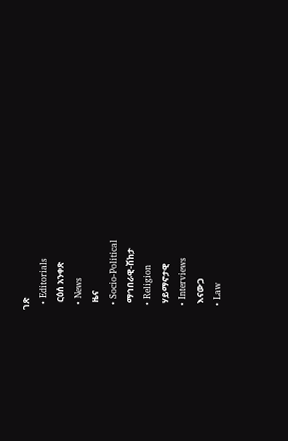ገጽ
  • Editorials
    ርዕሰ አንቀጽ
  • News
    ዜና
  • Socio-Political
    ማኅበራዊ-ሽከታ
  • Religion
    ሃይማኖታዊ
  • Interviews
    እናውጋ
  • Law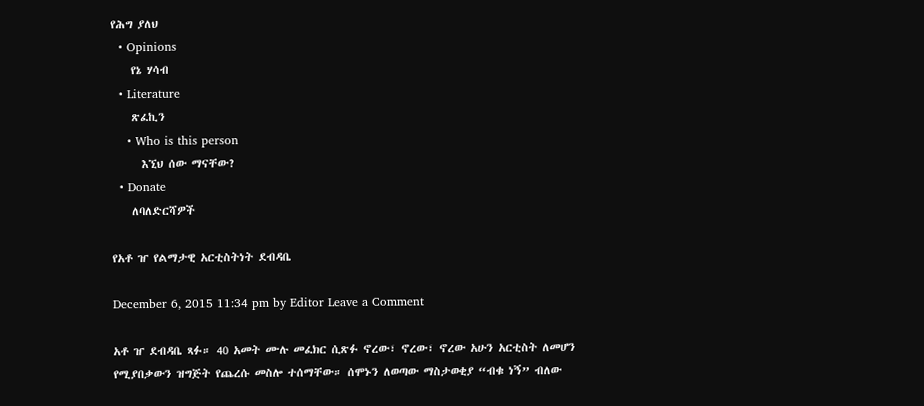የሕግ ያለህ
  • Opinions
    የኔ ሃሳብ
  • Literature
    ጽፈኪን
    • Who is this person
      እኚህ ሰው ማናቸው?
  • Donate
    ለባለድርሻዎች

የአቶ ዠ የልማታዊ አርቲስትነት ደብዳቤ

December 6, 2015 11:34 pm by Editor Leave a Comment

አቶ ዠ ደብዳቤ ጻፉ። 40 አመት ሙሉ መፈክር ሲጽፉ ኖረው፣ ኖረው፣ ኖረው አሁን አርቲስት ለመሆን የሚያበቃውን ዝግጅት የጨረሱ መስሎ ተሰማቸው። ሰሞኑን ለወጣው ማስታወቂያ “ብቁ ነኝ” ብለው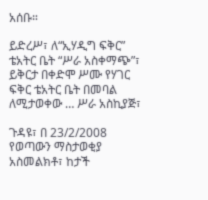አሰቡ።

ይድረሥ፣ ለ“ኢሃዲግ ፍቅር” ቴአትር ቤት “ሥራ አስቀማጭ”፣ ይቅርታ በቀድሞ ሥሙ የሃገር ፍቅር ቴአትር ቤት በመባል ለሚታወቀው … ሥራ አስኪያጅ፣

ጉዳዩ፣ በ 23/2/2008 የወጣውን ማስታወቂያ አስመልክቶ፣ ከታች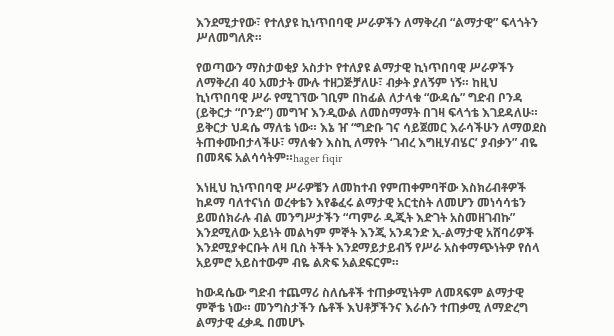እንደሚታየው፣ የተለያዩ ኪነጥበባዊ ሥራዎችን ለማቅረብ “ልማታዊ” ፍላጎትን ሥለመግለጽ።

የወጣውን ማስታወቂያ አስታኮ የተለያዩ ልማታዊ ኪነጥበባዊ ሥራዎችን ለማቅረብ 40 አመታት ሙሉ ተዘጋጅቻለሁ፣ ብቃት ያለኝም ነኝ። ከዚህ ኪነጥበባዊ ሥራ የሚገኘው ገቢም በከፊል ለታላቁ “ውዳሴ” ግድብ ቦንዳ (ይቅርታ “ቦንድ”) መግዣ እንዲውል ለመስማማት በገዛ ፍላጎቴ እገደዳለሁ። ይቅርታ ህዳሴ ማለቴ ነው። እኔ ዠ “ግድቡ ገና ሳይጀመር እራሳችሁን ለማወደስ ትጠቀሙበታላችሁ፣ ማለቁን እስኪ ለማየት ‘ገብረ እግዚሃብሄር’ ያብቃን” ብዬ በመጻፍ አልሳሳትም።hager fiqir

እነዚህ ኪነጥበባዊ ሥራዎቼን ለመከተብ የምጠቀምባቸው እስክሪብቶዎች ከዶማ ባለተናነሰ ወረቀቴን እየቆፈሩ ልማታዊ አርቲስት ለመሆን መነሳሳቴን ይመሰክራሉ ብል መንግሥታችን “ጣምራ ዲጂት እድገት አስመዘገብኩ” እንደሚለው አይነት መልካም ምኞት እንጂ አንዳንድ ኢ-ልማታዊ አሸባሪዎች እንደሚያቀርቡት ለዛ ቢስ ትችት እንደማይታይብኝ የሥራ አስቀማጭነትዎ የሰላ አይምሮ አይስተውም ብዬ ልጽፍ አልደፍርም።

ከውዳሴው ግድብ ተጨማሪ ስለሴቶች ተጠቃሚነትም ለመጻፍም ልማታዊ ምኞቴ ነው። መንግስታችን ሴቶች እህቶቻችንና እራሱን ተጠቃሚ ለማድረግ ልማታዊ ፈቃዱ በመሆኑ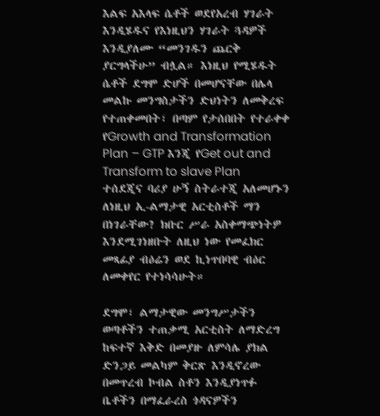እልፍ አእላፍ ሴቶች ወደየአረብ ሃገራት እንዲሄዱና የእነዚህን ሃገራት ጓዳዎች እንዲያለሙ “መንገዱን ጨርቅ ያርግላችሁ” ብሏል። እነዚህ የሚሄዱት ሴቶች ደግሞ ድሆች በመሆናቸው በሌላ መልኩ መንግስታችን ድህነትን ለመቅረፍ የተጠቀመበት፣ በጣም የታሰበበት የተራቀቀ የGrowth and Transformation Plan – GTP እንጂ የGet out and Transform to slave Plan ተሰደጂና ባሪያ ሁኝ ስትራተጂ አለመሆኑን ለነዚህ ኢ-ልማታዊ አርቲስቶች ማን በነገራቸው? ክቡር ሥራ አስቀማጭነትዎ እንደሚገነዘቡት ለዚህ ነው የመፈክር መጻፊያ ብዕሬን ወደ ኪነጥበባዊ ብዕር ለመቀየር የተነሳሳሁት።

ደግሞ፣ ልማታዊው መንግሥታችን ወጣቶችን ተጠቃሚ አርቲስት ለማድረግ ከፍተኛ እቅድ በመያዙ ለምሳሌ ያክል ድንጋይ መልካም ቅርጽ እንዲኖረው በመጥረብ ኮብል ስቶን እንዲያነጥፉ ቤቶችን በማፈራረስ ጎዳናዎችን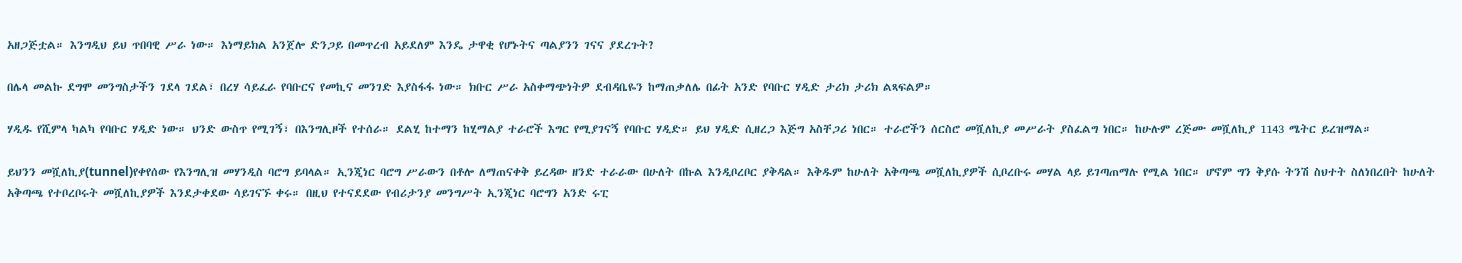አዘጋጅቷል። እንግዲህ ይህ ጥበባዊ ሥራ ነው። እነማይክል አንጀሎ ድንጋይ በመጥረብ አይደለም እንዴ ታዋቂ የሆኑትና ጣልያንን ገናና ያደረጉት?

በሌላ መልኩ ደግሞ መንግስታችን ገደላ ገደል፣ በረሃ ሳይፈራ የባቡርና የመኪና መንገድ እያስፋፋ ነው። ክቡር ሥራ አስቀማጭነትዎ ደብዳቤዬን ከማጠቃለሌ በፊት አንድ የባቡር ሃዲድ ታሪክ ታሪክ ልጻፍልዎ።

ሃዲዱ የሺምላ ካልካ የባቡር ሃዲድ ነው። ህንድ ውስጥ የሚገኝ፣ በእንግሊዞች የተሰራ። ደልሂ ከተማን ከሂማልያ ተራሮች እግር የሚያገናኝ የባቡር ሃዲድ። ይህ ሃዲድ ሲዘረጋ እጅግ አስቸጋሪ ነበር። ተራሮችን ሰርስሮ መሿለኪያ መሥራት ያስፈልግ ነበር። ከሁሉም ረጅሙ መሿለኪያ 1143 ሜትር ይረዝማል።

ይህንን መሿለኪያ(tunnel)የቀየሰው የእንግሊዝ መሃንዲስ ባሮግ ይባላል። ኢንጂነር ባሮግ ሥራውን በቶሎ ለማጠናቀቅ ይረዳው ዘንድ ተራራው በሁለት በኩል እንዲቦረቦር ያቅዳል። እቅዱም ከሁለት አቅጣጫ መሿለኪያዎች ሲቦረቡሩ መሃል ላይ ይገጣጠማሉ የሚል ነበር። ሆኖም ግን ቅያሱ ትንሽ ስህተት ስለነበረበት ከሁለት አቅጣጫ የተቦረቦሩት መሿለኪያዎች እንደታቀደው ሳይገናኙ ቀሩ። በዚህ የተናደደው የብሪታንያ መንግሥት ኢንጂነር ባሮግን አንድ ሩፒ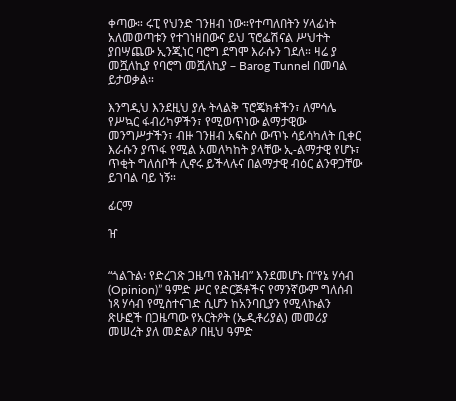ቀጣው። ሩፒ የህንድ ገንዘብ ነው።የተጣለበትን ሃላፊነት አለመወጣቱን የተገነዘበውና ይህ ፕሮፌሽናል ሥህተት ያበሣጨው ኢንጂነር ባሮግ ደግሞ እራሱን ገደለ። ዛሬ ያ መሿለኪያ የባሮግ መሿለኪያ – Barog Tunnel በመባል ይታወቃል።

እንግዲህ እንደዚህ ያሉ ትላልቅ ፕሮጄክቶችን፣ ለምሳሌ የሥኳር ፋብሪካዎችን፣ የሚወጥነው ልማታዊው መንግሥታችን፣ ብዙ ገንዘብ አፍስሶ ውጥኑ ሳይሳካለት ቢቀር እራሱን ያጥፋ የሚል አመለካከት ያላቸው ኢ-ልማታዊ የሆኑ፣ ጥቂት ግለሰቦች ሊኖሩ ይችላሉና በልማታዊ ብዕር ልንዋጋቸው ይገባል ባይ ነኝ።

ፊርማ

ዠ


“ጎልጉል፡ የድረገጽ ጋዜጣ የሕዝብ” እንደመሆኑ በ“የኔ ሃሳብ (Opinion)” ዓምድ ሥር የድርጅቶችና የማንኛውም ግለሰብ ነጻ ሃሳብ የሚስተናገድ ሲሆን ከአንባቢያን የሚላኩልን ጽሁፎች በጋዜጣው የአርትዖት (ኤዲቶሪያል) መመሪያ መሠረት ያለ መድልዖ በዚህ ዓምድ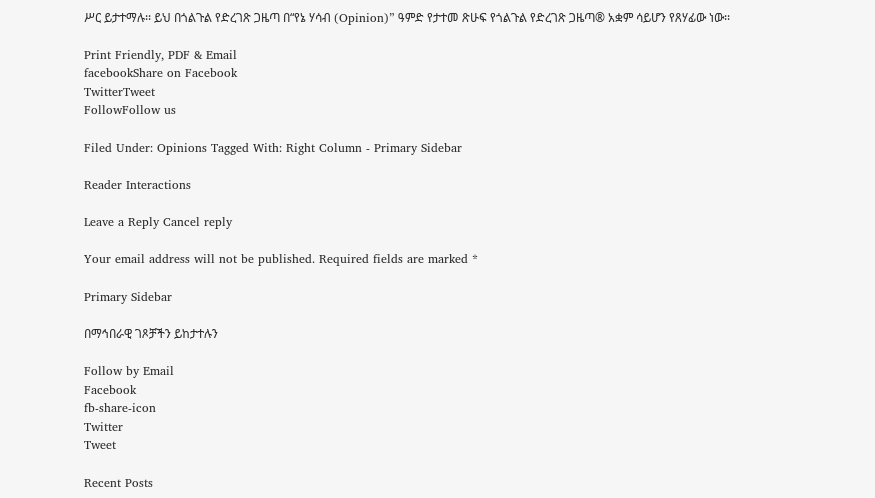ሥር ይታተማሉ፡፡ ይህ በጎልጉል የድረገጽ ጋዜጣ በ“የኔ ሃሳብ (Opinion)” ዓምድ የታተመ ጽሁፍ የጎልጉል የድረገጽ ጋዜጣ® አቋም ሳይሆን የጸሃፊው ነው፡፡

Print Friendly, PDF & Email
facebookShare on Facebook
TwitterTweet
FollowFollow us

Filed Under: Opinions Tagged With: Right Column - Primary Sidebar

Reader Interactions

Leave a Reply Cancel reply

Your email address will not be published. Required fields are marked *

Primary Sidebar

በማኅበራዊ ገጾቻችን ይከታተሉን

Follow by Email
Facebook
fb-share-icon
Twitter
Tweet

Recent Posts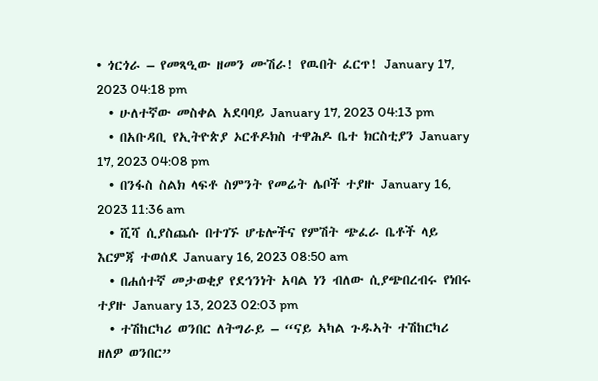• ጎርጎራ – የመጻዒው ዘመን ሙሽራ! የዉበት ፈርጥ! January 17, 2023 04:18 pm
  • ሁለተኛው መስቀል አደባባይ January 17, 2023 04:13 pm
  • በአቡዳቢ የኢትዮጵያ ኦርቶዶክስ ተዋሕዶ ቤተ ክርስቲያን January 17, 2023 04:08 pm
  • በንፋስ ስልክ ላፍቶ ስምንት የመሬት ሌቦች ተያዙ January 16, 2023 11:36 am
  • ሺሻ ሲያስጨሱ በተገኙ ሆቴሎችና የምሽት ጭፈራ ቤቶች ላይ እርምጃ ተወሰደ January 16, 2023 08:50 am
  • በሐሰተኛ መታወቂያ የደኅንነት አባል ነን ብለው ሲያጭበረብሩ የነበሩ ተያዙ January 13, 2023 02:03 pm
  • ተሽከርካሪ ወንበር ለትግራይ – “ናይ ኣካል ጉዱኣት ተሽከርካሪ ዘለዎ ወንበር”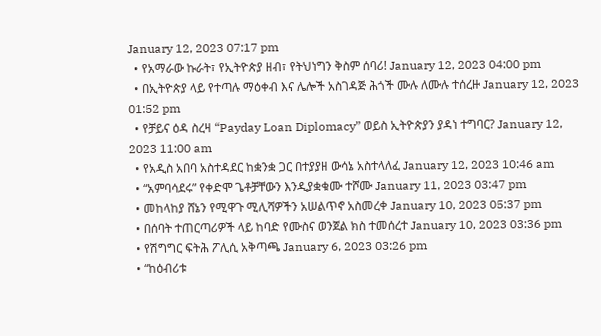January 12, 2023 07:17 pm
  • የአማራው ኩራት፣ የኢትዮጵያ ዘብ፣ የትህነግን ቅስም ሰባሪ! January 12, 2023 04:00 pm
  • በኢትዮጵያ ላይ የተጣሉ ማዕቀብ እና ሌሎች አስገዳጅ ሕጎች ሙሉ ለሙሉ ተሰረዙ January 12, 2023 01:52 pm
  • የቻይና ዕዳ ስረዛ “Payday Loan Diplomacy” ወይስ ኢትዮጵያን ያዳነ ተግባር? January 12, 2023 11:00 am
  • የአዲስ አበባ አስተዳደር ከቋንቋ ጋር በተያያዘ ውሳኔ አስተላለፈ January 12, 2023 10:46 am
  • “አምባሳደሩ” የቀድሞ ጌቶቻቸውን እንዲያቋቁሙ ተሾሙ January 11, 2023 03:47 pm
  • መከላከያ ሸኔን የሚዋጉ ሚሊሻዎችን አሠልጥኖ አስመረቀ January 10, 2023 05:37 pm
  • በሰባት ተጠርጣሪዎች ላይ ከባድ የሙስና ወንጀል ክስ ተመሰረተ January 10, 2023 03:36 pm
  • የሽግግር ፍትሕ ፖሊሲ አቅጣጫ January 6, 2023 03:26 pm
  • “ከዕብሪቱ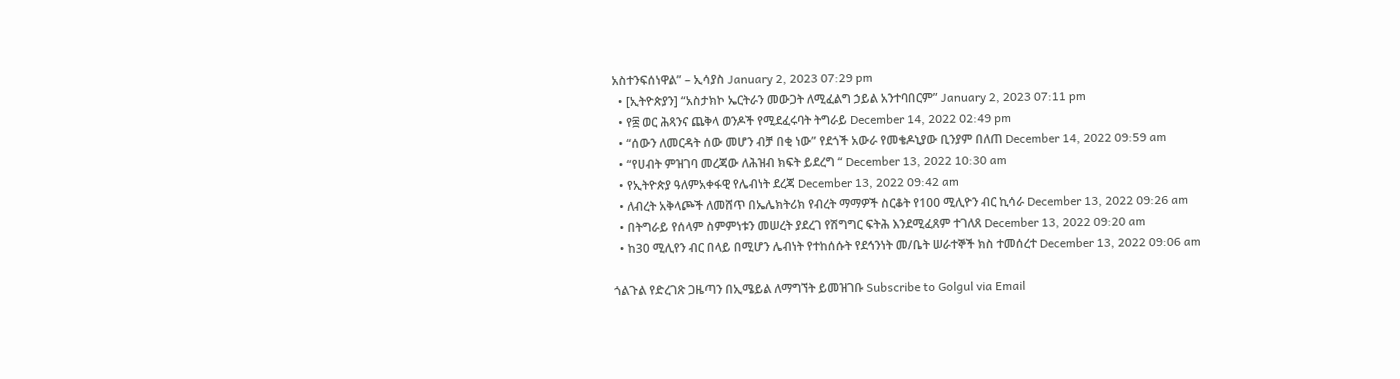አስተንፍሰነዋል” – ኢሳያስ January 2, 2023 07:29 pm
  • [ኢትዮጵያን] “አስታክኮ ኤርትራን መውጋት ለሚፈልግ ኃይል አንተባበርም” January 2, 2023 07:11 pm
  • የ፰ ወር ሕጻንና ጨቅላ ወንዶች የሚደፈሩባት ትግራይ December 14, 2022 02:49 pm
  • “ሰውን ለመርዳት ሰው መሆን ብቻ በቂ ነው” የደጎች አውራ የመቄዶኒያው ቢንያም በለጠ December 14, 2022 09:59 am
  • “የሀብት ምዝገባ መረጃው ለሕዝብ ክፍት ይደረግ “ December 13, 2022 10:30 am
  • የኢትዮጵያ ዓለምአቀፋዊ የሌብነት ደረጃ December 13, 2022 09:42 am
  • ለብረት አቅላጮች ለመሸጥ በኤሌክትሪክ የብረት ማማዎች ስርቆት የ100 ሚሊዮን ብር ኪሳራ December 13, 2022 09:26 am
  • በትግራይ የሰላም ስምምነቱን መሠረት ያደረገ የሽግግር ፍትሕ እንደሚፈጸም ተገለጸ December 13, 2022 09:20 am
  • ከ30 ሚሊየን ብር በላይ በሚሆን ሌብነት የተከሰሱት የደኅንነት መ/ቤት ሠራተኞች ክስ ተመሰረተ December 13, 2022 09:06 am

ጎልጉል የድረገጽ ጋዜጣን በኢሜይል ለማግኘት ይመዝገቡ Subscribe to Golgul via Email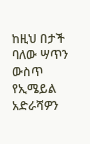ከዚህ በታች ባለው ሣጥን ውስጥ የኢሜይል አድራሻዎን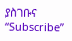ያስገቡና “Subscribe”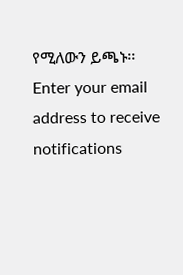የሚለውን ይጫኑ፡፡
Enter your email address to receive notifications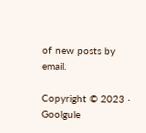of new posts by email.

Copyright © 2023 · Goolgule